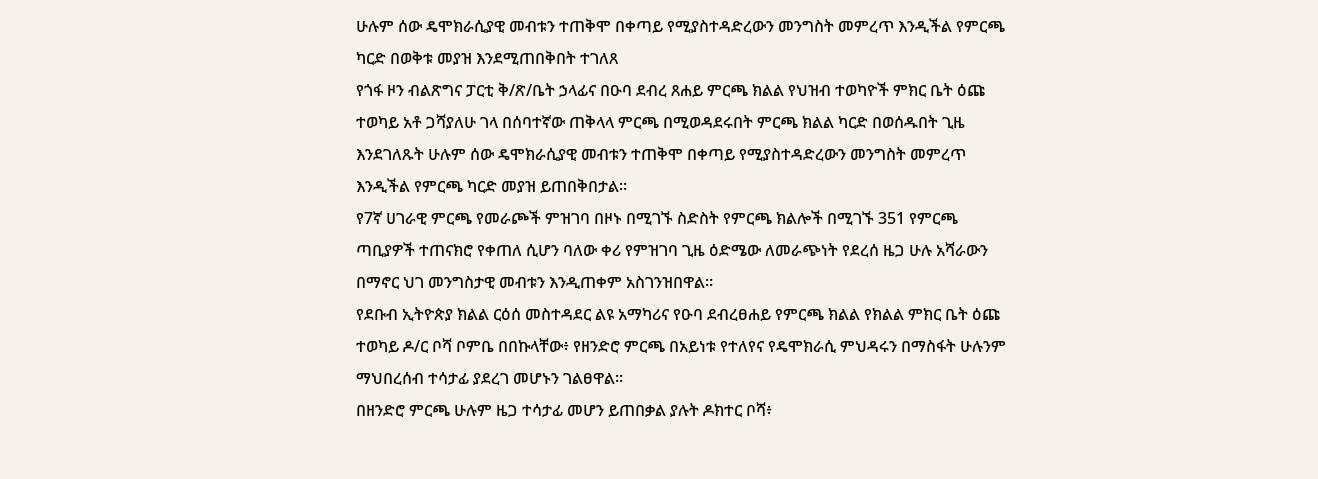ሁሉም ሰው ዴሞክራሲያዊ መብቱን ተጠቅሞ በቀጣይ የሚያስተዳድረውን መንግስት መምረጥ እንዲችል የምርጫ ካርድ በወቅቱ መያዝ እንደሚጠበቅበት ተገለጸ
የጎፋ ዞን ብልጽግና ፓርቲ ቅ/ጽ/ቤት ኃላፊና በዑባ ደብረ ጸሐይ ምርጫ ክልል የህዝብ ተወካዮች ምክር ቤት ዕጩ ተወካይ አቶ ጋሻያለሁ ገላ በሰባተኛው ጠቅላላ ምርጫ በሚወዳደሩበት ምርጫ ክልል ካርድ በወሰዱበት ጊዜ እንደገለጹት ሁሉም ሰው ዴሞክራሲያዊ መብቱን ተጠቅሞ በቀጣይ የሚያስተዳድረውን መንግስት መምረጥ እንዲችል የምርጫ ካርድ መያዝ ይጠበቅበታል።
የ7ኛ ሀገራዊ ምርጫ የመራጮች ምዝገባ በዞኑ በሚገኙ ስድስት የምርጫ ክልሎች በሚገኙ 351 የምርጫ ጣቢያዎች ተጠናክሮ የቀጠለ ሲሆን ባለው ቀሪ የምዝገባ ጊዜ ዕድሜው ለመራጭነት የደረሰ ዜጋ ሁሉ አሻራውን በማኖር ህገ መንግስታዊ መብቱን እንዲጠቀም አስገንዝበዋል።
የደቡብ ኢትዮጵያ ክልል ርዕሰ መስተዳደር ልዩ አማካሪና የዑባ ደብረፀሐይ የምርጫ ክልል የክልል ምክር ቤት ዕጩ ተወካይ ዶ/ር ቦሻ ቦምቤ በበኩላቸው፥ የዘንድሮ ምርጫ በአይነቱ የተለየና የዴሞክራሲ ምህዳሩን በማስፋት ሁሉንም ማህበረሰብ ተሳታፊ ያደረገ መሆኑን ገልፀዋል።
በዘንድሮ ምርጫ ሁሉም ዜጋ ተሳታፊ መሆን ይጠበቃል ያሉት ዶክተር ቦሻ፥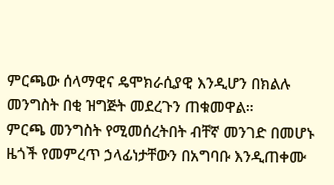ምርጫው ሰላማዊና ዴሞክራሲያዊ እንዲሆን በክልሉ መንግስት በቂ ዝግጅት መደረጉን ጠቁመዋል።
ምርጫ መንግስት የሚመሰረትበት ብቸኛ መንገድ በመሆኑ ዜጎች የመምረጥ ኃላፊነታቸውን በአግባቡ እንዲጠቀሙ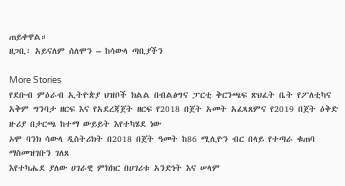ጠይቀዋል።
ዘጋቢ፡ አይናለም ሰለሞን – ከሳውላ ጣቢያችን

More Stories
የደቡብ ምዕራብ ኢትዮጵያ ህዝቦች ክልል በብልፅግና ፓርቲ ቅርንጫፍ ጽህፈት ቤት የፖለቲካና አቅም ግንባታ ዘርፍ እና የአደረጃጀት ዘርፍ የ2018 በጀት አመት አፈጻጸምና የ2019 በጀት ዕቅድ ዙሪያ በታርጫ ከተማ ውይይት እየተካሄደ ነው
ኦሞ ባንክ ሳውላ ዲስትሪክት በ2018 በጀት ዓመት ከ86 ሚሊዮን ብር በላይ የተጣራ ቁጠባ ማስመዝገቡን ገለጸ
እየተካሔደ ያለው ሀገራዊ ምክክር በሀገሪቱ አንድነት እና ሠላም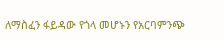ለማስፈን ፋይዳው የጎላ መሆኑን የአርባምንጭ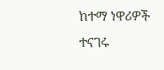ከተማ ነዋሪዎች ተናገሩ